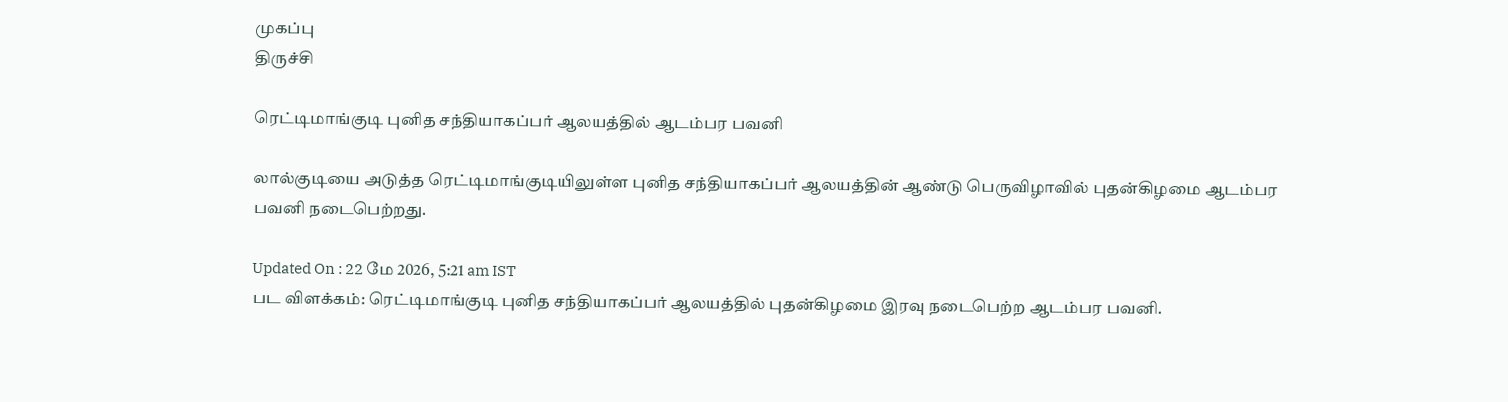முகப்பு
திருச்சி

ரெட்டிமாங்குடி புனித சந்தியாகப்பர் ஆலயத்தில் ஆடம்பர பவனி

லால்குடியை அடுத்த ரெட்டிமாங்குடியிலுள்ள புனித சந்தியாகப்பர் ஆலயத்தின் ஆண்டு பெருவிழாவில் புதன்கிழமை ஆடம்பர பவனி நடைபெற்றது.

Updated On : 22 மே 2026, 5:21 am IST
பட விளக்கம்: ரெட்டிமாங்குடி புனித சந்தியாகப்பர் ஆலயத்தில் புதன்கிழமை இரவு நடைபெற்ற ஆடம்பர பவனி.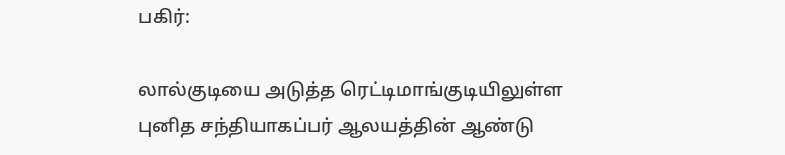பகிர்:

லால்குடியை அடுத்த ரெட்டிமாங்குடியிலுள்ள புனித சந்தியாகப்பர் ஆலயத்தின் ஆண்டு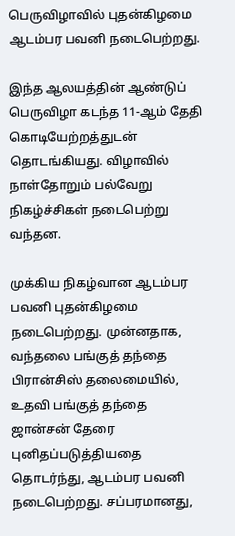பெருவிழாவில் புதன்கிழமை ஆடம்பர பவனி நடைபெற்றது.

இந்த ஆலயத்தின் ஆண்டுப் பெருவிழா கடந்த 11-ஆம் தேதி கொடியேற்றத்துடன் தொடங்கியது. விழாவில் நாள்தோறும் பல்வேறு நிகழ்ச்சிகள் நடைபெற்று வந்தன.

முக்கிய நிகழ்வான ஆடம்பர பவனி புதன்கிழமை நடைபெற்றது. முன்னதாக, வந்தலை பங்குத் தந்தை பிரான்சிஸ் தலைமையில், உதவி பங்குத் தந்தை ஜான்சன் தேரை புனிதப்படுத்தியதை தொடர்ந்து, ஆடம்பர பவனி நடைபெற்றது. சப்பரமானது,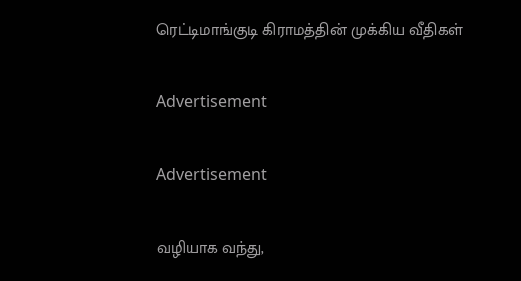ரெட்டிமாங்குடி கிராமத்தின் முக்கிய வீதிகள்

Advertisement

Advertisement

வழியாக வந்து,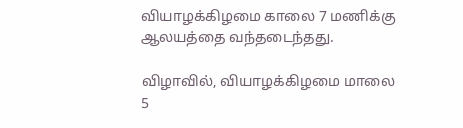வியாழக்கிழமை காலை 7 மணிக்கு ஆலயத்தை வந்தடைந்தது.

விழாவில், வியாழக்கிழமை மாலை 5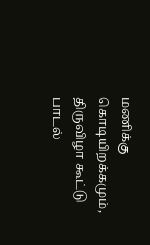மணிக்கு கொடியிறக்கமும், திருவிழா கூட்டு பாடல்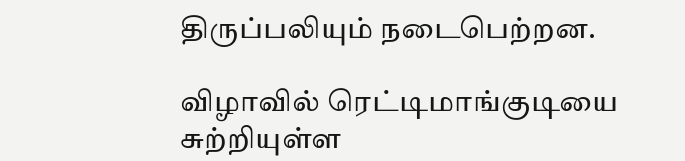திருப்பலியும் நடைபெற்றன.

விழாவில் ரெட்டிமாங்குடியை சுற்றியுள்ள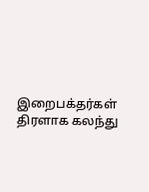இறைபக்தர்கள் திரளாக கலந்து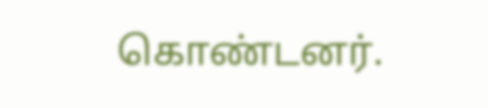கொண்டனர்.